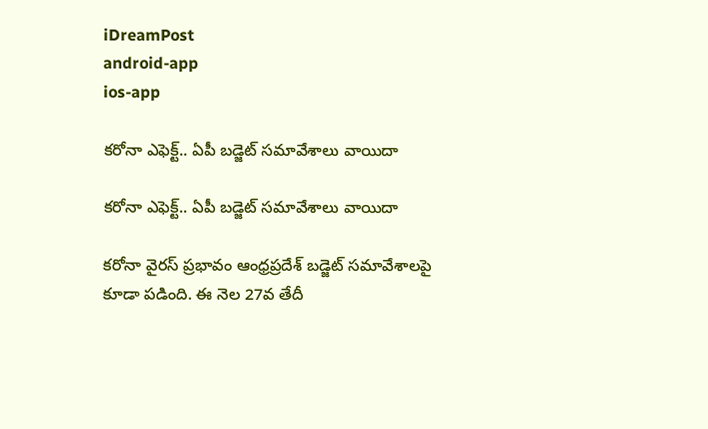iDreamPost
android-app
ios-app

కరోనా ఎఫెక్ట్‌.. ఏపీ బడ్జెట్‌ సమావేశాలు వాయిదా

కరోనా ఎఫెక్ట్‌.. ఏపీ బడ్జెట్‌ సమావేశాలు వాయిదా

కరోనా వైరస్‌ ప్రభావం ఆంధ్రప్రదేశ్‌ బడ్జెట్‌ సమావేశాలపై కూడా పడింది. ఈ నెల 27వ తేదీ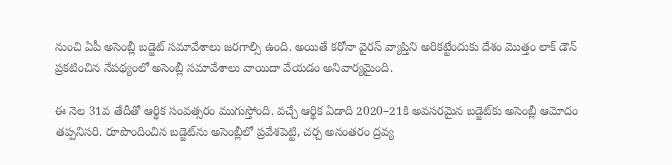నుంచి ఏపీ అసెంబ్లీ బడ్జెట్‌ సమావేశాలు జరగాల్సి ఉంది. అయితే కరోనా వైరస్‌ వ్యాప్తిని అరికట్టేందుకు దేశం మొత్తం లాక్‌ డౌన్‌ ప్రకటించిన నేపథ్యంలో అసెంబ్లీ సమావేశాలు వాయిదా వేయడం అనివార్యమైంది.

ఈ నెల 31వ తేదీతో ఆర్థిక సంవత్సరం ముగుస్తోంది. వచ్చే ఆర్థిక ఏడాది 2020–21కి అవసరమైన బడ్జెట్‌కు అసెంబ్లీ ఆమోదం తప్పనిసరి. రూపొందించిన బడ్జెట్‌ను అసెంబ్లీలో ప్రవేశపెట్టి, చర్చ అనంతరం ద్రవ్య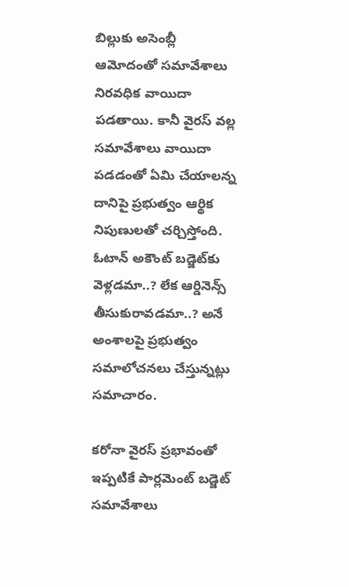బిల్లుకు అసెంబ్లీ ఆమోదంతో సమావేశాలు నిరవధిక వాయిదా పడతాయి. కానీ వైరస్‌ వల్ల సమావేశాలు వాయిదా పడడంతో ఏమి చేయాలన్న దానిపై ప్రభుత్వం ఆర్థిక నిపుణులతో చర్చిస్తోంది. ఓటాన్‌ అకౌంట్‌ బడ్జెట్‌కు వెళ్లడమా..? లేక ఆర్డినెన్స్‌ తీసుకురావడమా..? అనే అంశాలపై ప్రభుత్వం సమాలోచనలు చేస్తున్నట్లు సమాచారం.

కరోనా వైరస్‌ ప్రభావంతో ఇప్పటికే పార్లమెంట్‌ బడ్జెట్‌ సమావేశాలు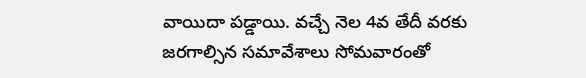వాయిదా పడ్డాయి. వచ్చే నెల 4వ తేదీ వరకు జరగాల్సిన సమావేశాలు సోమవారంతో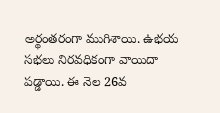అర్థంతరంగా ముగిశాయి. ఉభయ సభలు నిరవధికంగా వాయిదా పడ్డాయి. ఈ నెల 26వ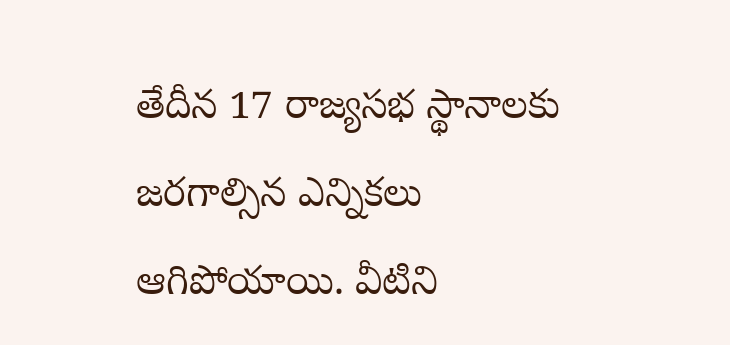తేదీన 17 రాజ్యసభ స్థానాలకు జరగాల్సిన ఎన్నికలు ఆగిపోయాయి. వీటిని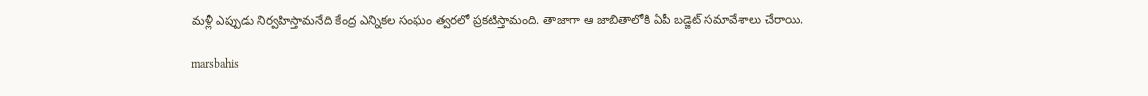మళ్లీ ఎప్పుడు నిర్వహిస్తామనేది కేంద్ర ఎన్నికల సంఘం త్వరలో ప్రకటిస్తామంది. తాజాగా ఆ జాబితాలోకి ఏపీ బడ్జెట్‌ సమావేశాలు చేరాయి.

marsbahis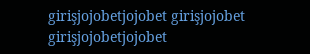girişjojobetjojobet girişjojobet girişjojobetjojobet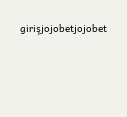girişjojobetjojobet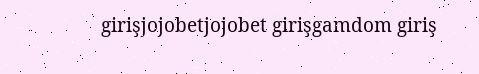girişjojobetjojobet girişgamdom giriş